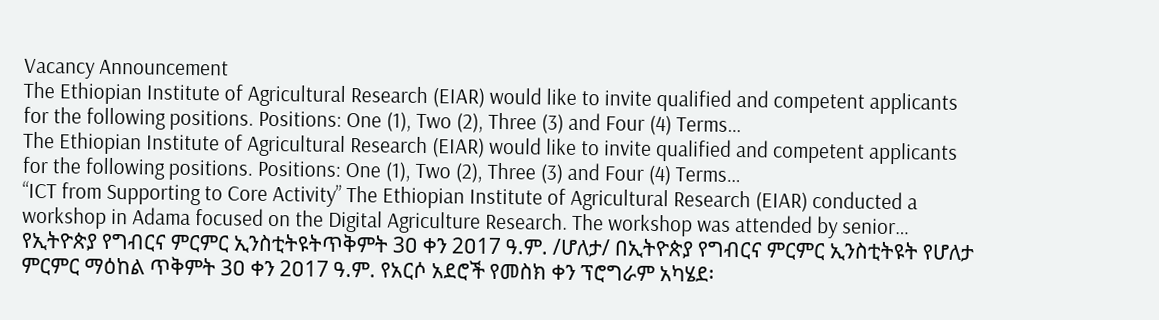Vacancy Announcement
The Ethiopian Institute of Agricultural Research (EIAR) would like to invite qualified and competent applicants for the following positions. Positions: One (1), Two (2), Three (3) and Four (4) Terms…
The Ethiopian Institute of Agricultural Research (EIAR) would like to invite qualified and competent applicants for the following positions. Positions: One (1), Two (2), Three (3) and Four (4) Terms…
“ICT from Supporting to Core Activity” The Ethiopian Institute of Agricultural Research (EIAR) conducted a workshop in Adama focused on the Digital Agriculture Research. The workshop was attended by senior…
የኢትዮጵያ የግብርና ምርምር ኢንስቲትዩትጥቅምት 3ዐ ቀን 2ዐ17 ዓ.ም. /ሆለታ/ በኢትዮጵያ የግብርና ምርምር ኢንስቲትዩት የሆለታ ምርምር ማዕከል ጥቅምት 3ዐ ቀን 2ዐ17 ዓ.ም. የአርሶ አደሮች የመስክ ቀን ፕሮግራም አካሄደ፡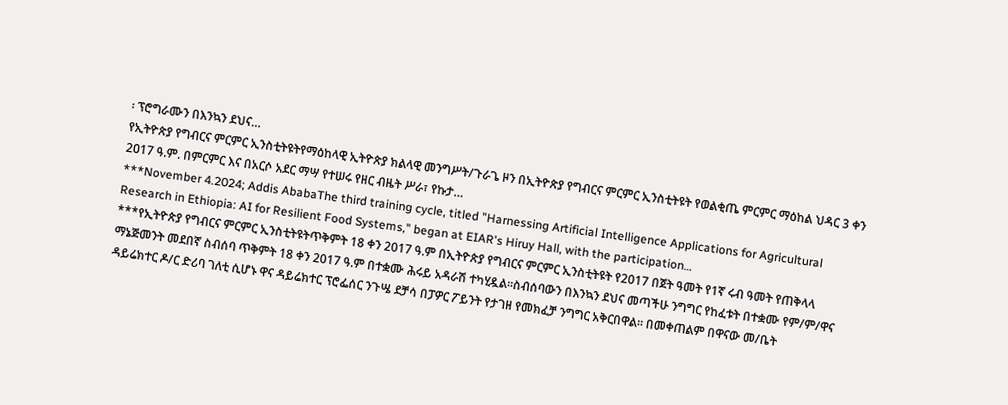፡ ፕሮግራሙን በእንኳን ደህና…
የኢትዮጵያ የግብርና ምርምር ኢንስቲትዩትየማዕከላዊ ኢትዮጵያ ክልላዊ መንግሥት/ጉራጌ ዞን በኢትዮጵያ የግብርና ምርምር ኢንስቲትዩት የወልቂጤ ምርምር ማዕከል ህዳር 3 ቀን 2ዐ17 ዓ.ም. በምርምር እና በአርሶ አደር ማሣ የተሠሩ የዘር ብዜት ሥራ፣ የኩታ…
***November 4.2024; Addis AbabaThe third training cycle, titled "Harnessing Artificial Intelligence Applications for Agricultural Research in Ethiopia: AI for Resilient Food Systems," began at EIAR's Hiruy Hall, with the participation…
***የኢትዮጵያ የግብርና ምርምር ኢንስቲትዩትጥቅምት 18 ቀን 2017 ዓ.ም በኢትዮጵያ የግብርና ምርምር ኢንስቲትዩት የ2017 በጀት ዓመት የ1ኛ ሩብ ዓመት የጠቅላላ ማኔጅመንት መደበኛ ስብሰባ ጥቅምት 18 ቀን 2017 ዓ.ም በተቋሙ ሕሩይ አዳራሽ ተካሂዷል፡፡ስብሰባውን በእንኳን ደህና መጣችሁ ንግግር የከፈቱት በተቋሙ የም/ም/ዋና ዳይሬክተር ዶ/ር ድሪባ ገለቲ ሲሆኑ ዋና ዳይሬክተር ፕሮፌሰር ንጉሤ ደቻሳ በፓዎር ፖይንት የታገዘ የመክፈቻ ንግግር አቅርበዋል፡፡ በመቀጠልም በዋናው መ/ቤት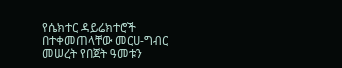የሴክተር ዳይሬክተሮች በተቀመጠላቸው መርሀ-ግብር መሠረት የበጀት ዓመቱን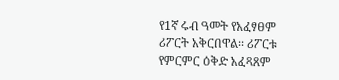የ1ኛ ሩብ ዓመት የአፈፃፀም ሪፖርት አቅርበዋል፡፡ ሪፖርቱ የምርምር ዕቅድ አፈጻጸም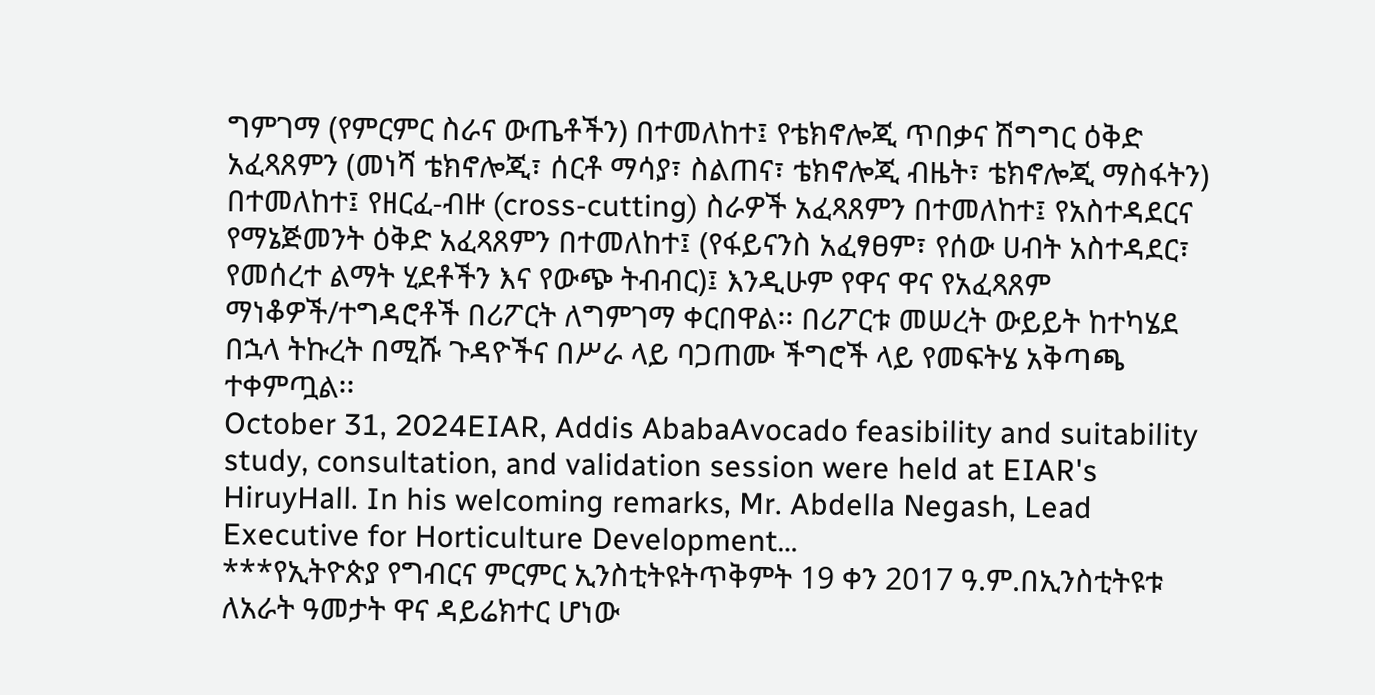ግምገማ (የምርምር ስራና ውጤቶችን) በተመለከተ፤ የቴክኖሎጂ ጥበቃና ሽግግር ዕቅድ አፈጻጸምን (መነሻ ቴክኖሎጂ፣ ሰርቶ ማሳያ፣ ስልጠና፣ ቴክኖሎጂ ብዜት፣ ቴክኖሎጂ ማስፋትን) በተመለከተ፤ የዘርፈ-ብዙ (cross-cutting) ስራዎች አፈጻጸምን በተመለከተ፤ የአስተዳደርና የማኔጅመንት ዕቅድ አፈጻጸምን በተመለከተ፤ (የፋይናንስ አፈፃፀም፣ የሰው ሀብት አስተዳደር፣ የመሰረተ ልማት ሂደቶችን እና የውጭ ትብብር)፤ እንዲሁም የዋና ዋና የአፈጻጸም ማነቆዎች/ተግዳሮቶች በሪፖርት ለግምገማ ቀርበዋል፡፡ በሪፖርቱ መሠረት ውይይት ከተካሄደ በኋላ ትኩረት በሚሹ ጉዳዮችና በሥራ ላይ ባጋጠሙ ችግሮች ላይ የመፍትሄ አቅጣጫ ተቀምጧል፡፡
October 31, 2024EIAR, Addis AbabaAvocado feasibility and suitability study, consultation, and validation session were held at EIAR's HiruyHall. In his welcoming remarks, Mr. Abdella Negash, Lead Executive for Horticulture Development…
***የኢትዮጵያ የግብርና ምርምር ኢንስቲትዩትጥቅምት 19 ቀን 2017 ዓ.ም.በኢንስቲትዩቱ ለአራት ዓመታት ዋና ዳይሬክተር ሆነው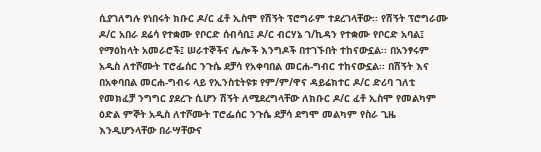ሲያገለግሉ የነበሩት ክቡር ዶ/ር ፈቶ ኢስሞ የሽኝት ፕሮግራም ተደረገላቸው፡፡ የሽኝት ፕሮግራሙ ዶ/ር አበራ ደሬሳ የተቋሙ የቦርድ ሰብሳቢ፤ ዶ/ር ብርሃኔ ገ/ኪዳን የተቋሙ የቦርድ አባል፤ የማዕከላት አመራሮች፤ ሠራተኞችና ሌሎች እንግዶች በተገኙበት ተከናውኗል፡፡ በአንፃሩም አዲስ ለተሾሙት ፐሮፌሰር ንጉሴ ደቻሳ የአቀባበል መርሐ-ግብር ተከናውኗል፡፡ በሽኝት እና በአቀባበል መርሐ-ግብሩ ላይ የኢንስቲትዩቱ የም/ም/ዋና ዳይሬክተር ዶ/ር ድሪባ ገለቲ የመክፈቻ ንግግር ያደረጉ ሲሆን ሽኝት ለሚደረግላቸው ለክቡር ዶ/ር ፈቶ ኢስሞ የመልካም ዕድል ምኞት አዲስ ለተሾሙት ፐሮፌሰር ንጉሴ ደቻሳ ደግሞ መልካም የስራ ጊዜ እንዲሆንላቸው በራሣቸውና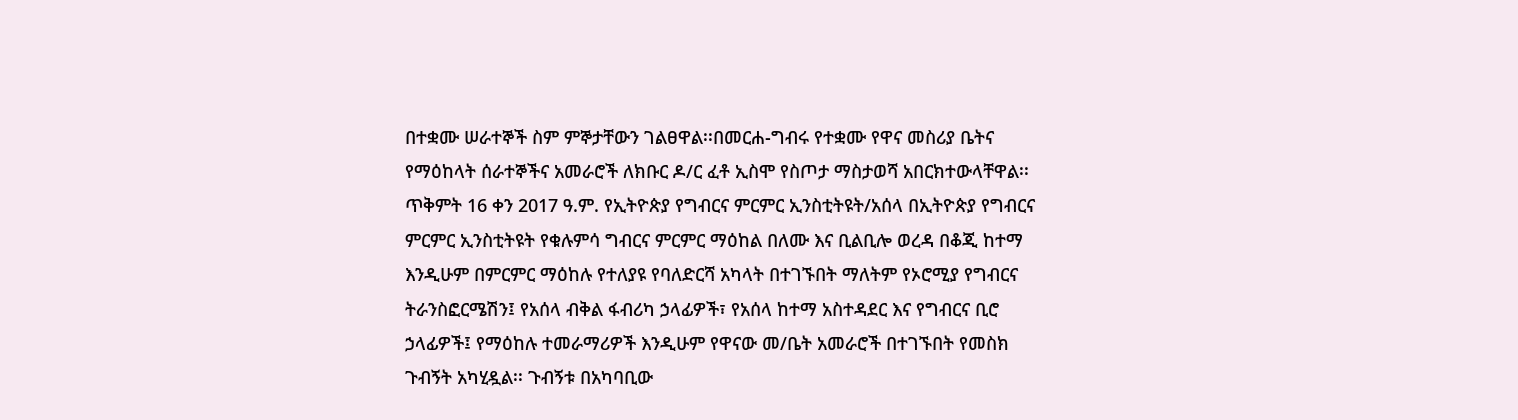በተቋሙ ሠራተኞች ስም ምኞታቸውን ገልፀዋል፡፡በመርሐ-ግብሩ የተቋሙ የዋና መስሪያ ቤትና የማዕከላት ሰራተኞችና አመራሮች ለክቡር ዶ/ር ፈቶ ኢስሞ የስጦታ ማስታወሻ አበርክተውላቸዋል፡፡
ጥቅምት 16 ቀን 2017 ዓ.ም. የኢትዮጵያ የግብርና ምርምር ኢንስቲትዩት/አሰላ በኢትዮጵያ የግብርና ምርምር ኢንስቲትዩት የቁሉምሳ ግብርና ምርምር ማዕከል በለሙ እና ቢልቢሎ ወረዳ በቆጂ ከተማ እንዲሁም በምርምር ማዕከሉ የተለያዩ የባለድርሻ አካላት በተገኙበት ማለትም የኦሮሚያ የግብርና ትራንስፎርሜሽን፤ የአሰላ ብቅል ፋብሪካ ኃላፊዎች፣ የአሰላ ከተማ አስተዳደር እና የግብርና ቢሮ ኃላፊዎች፤ የማዕከሉ ተመራማሪዎች እንዲሁም የዋናው መ/ቤት አመራሮች በተገኙበት የመስክ ጉብኝት አካሂዷል፡፡ ጉብኝቱ በአካባቢው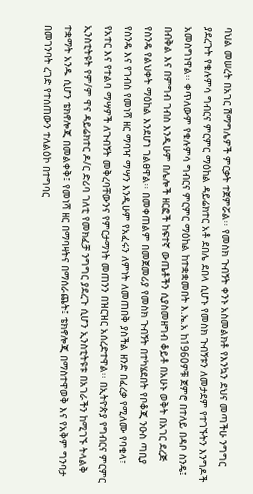ባህል መሠረት በአገር ሽማግሌዎች ምርቃት ተጀምሯል፡፡ የመስክ ጉብኝት ቀንኑ አስመልክቶ የእንኳን ደህና መጣችሁ ንግግር ያደረጉት የቁሉምሳ ግብርና ምርምር ማዕከል ዳይሬክተር አቶ ደበሌ ደበላ ሲሆኑ የመስክ ጉብኝቱን ለመታደም የተገኙትን እንግዶች አመስግነዋል፡፡ ቀጥለውም የቁሉምሳ ግብርና ምርምር ማዕከል ከተቋቋመበት እ.ኤ.አ ከ1960ዎቹ ጀምሮ በተለይ በዳቦ ስንዴ፤ በብቅል እና በምግብ ገብስ እንዲሁም በሌሎች ዘርፎች ከፍተኛ ውጤቶችን ሲያስመዘግብ ቆይቶ በአሁኑ ወቅት በአገር ደረጅ የስንዴ የልህቀት ማዕከል እንደሆነ ገልፀዋል፡፡ በመቀጠልም በመጀመሪያ የመስክ ጉብኝት በተካሄደበት የቦቆጂ ንዑስ ጣቢያ የስንዴ እና የገብስ የመነሻ ዘር ማባዣ ማሣን እንዲሁም የአፈሩን ለምነት ለመጠበቅ ያስችል ዘንድ በፈረቃ የሚለሙ የባቄላ፣ የአተር እና የተልባ ማሣዎች ለጉብኝት መቅረባቸውንና የምርታማነት መጠንን በዝርዝር አሰረድተዋል፡፡ በኢትዮጵያ የግብርና ምርምር ኢንስቲትዩት የም/ም ዋና ዳይሬክተር ዶ/ር ድሪባ ገለቲ የመክፈቻ ንግግር ያደረጉ ሲሆን ኢንስቲትዩቱ በአገራችን ከሚገኙ ትላልቅ ተቋማት አንዱ ሲሆን ቴክኖሎጂ በመልቀቅ፤ የመነሻ ዘር በማባዛትና በማሰራጨት፤ ቴክኖሎጂ በማስተዋወቅ እና የአቅም ግንባታ በመገንባት ረገድ የተሰጠውን ተለልዕኮ በተግባር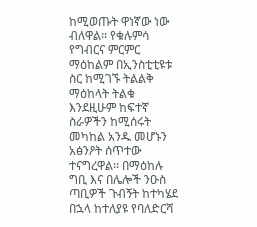ከሚወጡት ዋነኛው ነው ብለዋል፡፡ የቁሉምሳ የግብርና ምርምር ማዕከልም በኢንስቲቲዩቱ ስር ከሚገኙ ትልልቅ ማዕከላት ትልቁ እንደዚሁም ከፍተኛ ስራዎችን ከሚሰሩት መካከል አንዱ መሆኑን አፅንዖት ሰጥተው ተናግረዋል፡፡ በማዕከሉ ግቢ እና በሌሎች ንዑስ ጣቢዎች ጉብኝት ከተካሄደ በኋላ ከተለያዩ የባለድርሻ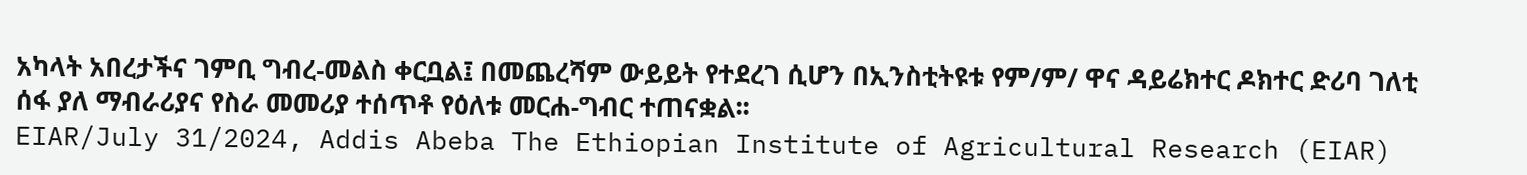አካላት አበረታችና ገምቢ ግብረ-መልስ ቀርቧል፤ በመጨረሻም ውይይት የተደረገ ሲሆን በኢንስቲትዩቱ የም/ም/ ዋና ዳይሬክተር ዶክተር ድሪባ ገለቲ ሰፋ ያለ ማብራሪያና የስራ መመሪያ ተሰጥቶ የዕለቱ መርሐ-ግብር ተጠናቋል፡፡
EIAR/July 31/2024, Addis Abeba The Ethiopian Institute of Agricultural Research (EIAR)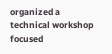organized a technical workshop focused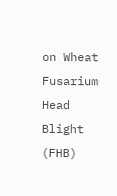on Wheat Fusarium Head Blight (FHB)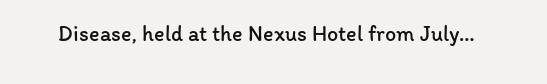Disease, held at the Nexus Hotel from July…